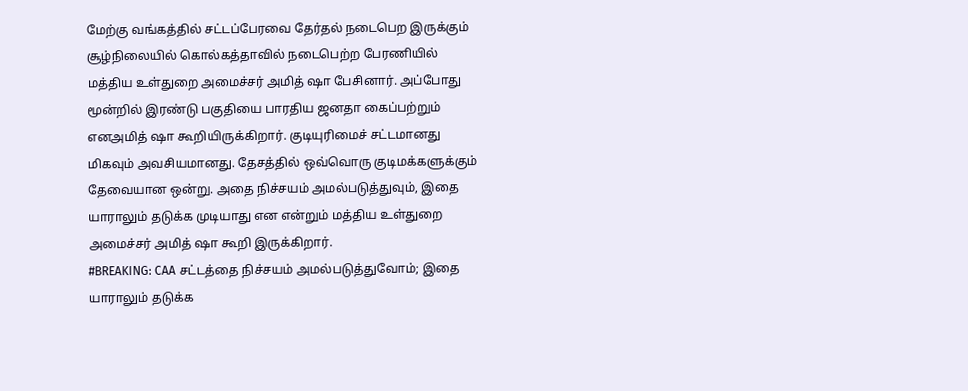மேற்கு வங்கத்தில் சட்டப்பேரவை தேர்தல் நடைபெற இருக்கும் சூழ்நிலையில் கொல்கத்தாவில் நடைபெற்ற பேரணியில் மத்திய உள்துறை அமைச்சர் அமித் ஷா பேசினார். அப்போது மூன்றில் இரண்டு பகுதியை பாரதிய ஜனதா கைப்பற்றும் எனஅமித் ஷா கூறியிருக்கிறார். குடியுரிமைச் சட்டமானது மிகவும் அவசியமானது. தேசத்தில் ஒவ்வொரு குடிமக்களுக்கும் தேவையான ஒன்று. அதை நிச்சயம் அமல்படுத்துவும், இதை யாராலும் தடுக்க முடியாது என என்றும் மத்திய உள்துறை அமைச்சர் அமித் ஷா கூறி இருக்கிறார்.
#BREAKING: CAA சட்டத்தை நிச்சயம் அமல்படுத்துவோம்; இதை யாராலும் தடுக்க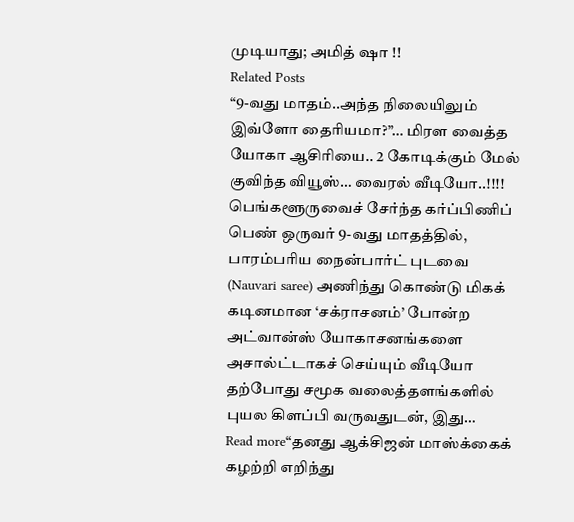முடியாது; அமித் ஷா !!
Related Posts
“9-வது மாதம்..அந்த நிலையிலும் இவ்ளோ தைரியமா?”… மிரள வைத்த யோகா ஆசிரியை.. 2 கோடிக்கும் மேல் குவிந்த வியூஸ்… வைரல் வீடியோ..!!!!
பெங்களூருவைச் சேர்ந்த கர்ப்பிணிப் பெண் ஒருவர் 9-வது மாதத்தில், பாரம்பரிய நைன்பார்ட் புடவை (Nauvari saree) அணிந்து கொண்டு மிகக் கடினமான ‘சக்ராசனம்’ போன்ற அட்வான்ஸ் யோகாசனங்களை அசால்ட்டாகச் செய்யும் வீடியோ தற்போது சமூக வலைத்தளங்களில் புயல கிளப்பி வருவதுடன், இது…
Read more“தனது ஆக்சிஜன் மாஸ்க்கைக் கழற்றி எறிந்து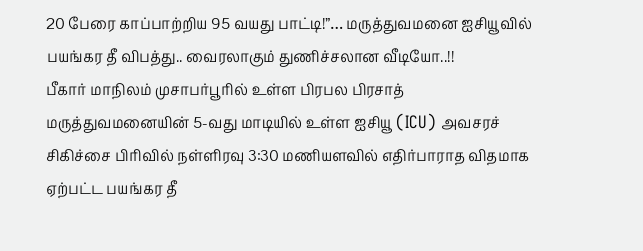20 பேரை காப்பாற்றிய 95 வயது பாட்டி!”… மருத்துவமனை ஐசியூவில் பயங்கர தீ விபத்து.. வைரலாகும் துணிச்சலான வீடியோ..!!
பீகார் மாநிலம் முசாபர்பூரில் உள்ள பிரபல பிரசாத் மருத்துவமனையின் 5-வது மாடியில் உள்ள ஐசியூ (ICU) அவசரச் சிகிச்சை பிரிவில் நள்ளிரவு 3:30 மணியளவில் எதிர்பாராத விதமாக ஏற்பட்ட பயங்கர தீ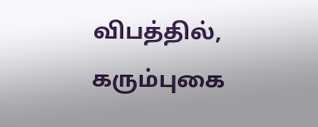விபத்தில், கரும்புகை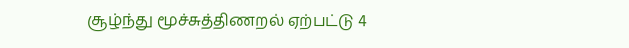சூழ்ந்து மூச்சுத்திணறல் ஏற்பட்டு 4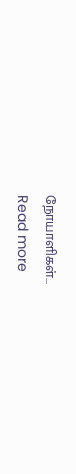நோயாளிகள்…
Read more